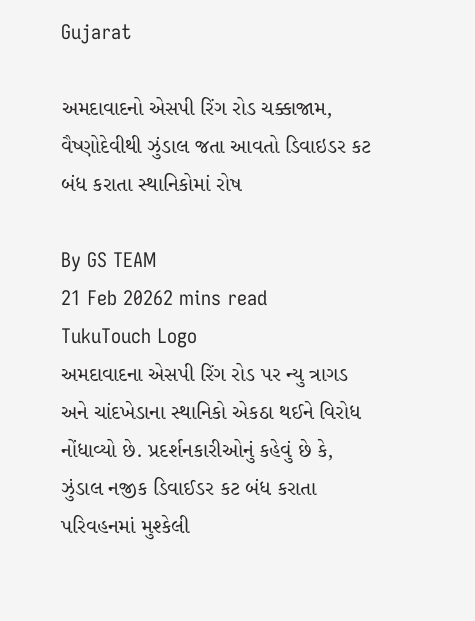Gujarat

અમદાવાદનો એસપી રિંગ રોડ ચક્કાજામ, વૈષ્ણોદેવીથી ઝુંડાલ જતા આવતો ડિવાઇડર કટ બંધ કરાતા સ્થાનિકોમાં રોષ

By GS TEAM
21 Feb 20262 mins read
TukuTouch Logo
અમદાવાદના એસપી રિંગ રોડ પર ન્યુ ત્રાગડ અને ચાંદખેડાના સ્થાનિકો એકઠા થઈને વિરોધ નોંધાવ્યો છે. પ્રદર્શનકારીઓનું કહેવું છે કે, ઝુંડાલ નજીક ડિવાઈડર કટ બંધ કરાતા પરિવહનમાં મુશ્કેલી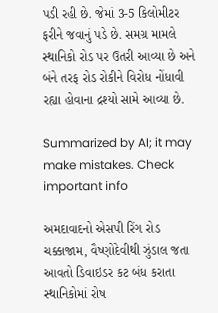પડી રહી છે. જેમાં 3-5 કિલોમીટર ફરીને જવાનું પડે છે. સમગ્ર મામલે સ્થાનિકો રોડ પર ઉતરી આવ્યા છે અને બંને તરફ રોડ રોકીને વિરોધ નોંધાવી રહ્યા હોવાના દ્રશ્યો સામે આવ્યા છે.

Summarized by AI; it may make mistakes. Check important info

અમદાવાદનો એસપી રિંગ રોડ ચક્કાજામ, વૈષ્ણોદેવીથી ઝુંડાલ જતા આવતો ડિવાઇડર કટ બંધ કરાતા સ્થાનિકોમાં રોષ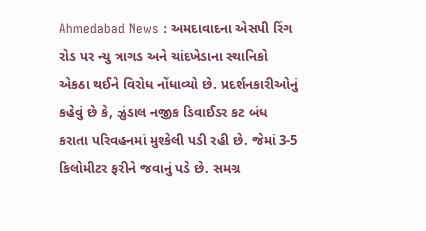Ahmedabad News : અમદાવાદના એસપી રિંગ રોડ પર ન્યુ ત્રાગડ અને ચાંદખેડાના સ્થાનિકો એકઠા થઈને વિરોધ નોંધાવ્યો છે. પ્રદર્શનકારીઓનું કહેવું છે કે, ઝુંડાલ નજીક ડિવાઈડર કટ બંધ કરાતા પરિવહનમાં મુશ્કેલી પડી રહી છે. જેમાં 3-5 કિલોમીટર ફરીને જવાનું પડે છે. સમગ્ર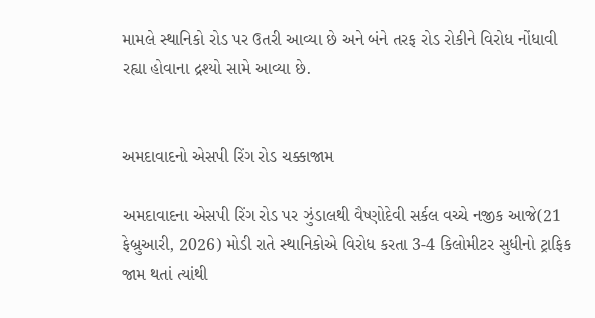મામલે સ્થાનિકો રોડ પર ઉતરી આવ્યા છે અને બંને તરફ રોડ રોકીને વિરોધ નોંધાવી રહ્યા હોવાના દ્રશ્યો સામે આવ્યા છે.


અમદાવાદનો એસપી રિંગ રોડ ચક્કાજામ

અમદાવાદના એસપી રિંગ રોડ પર ઝુંડાલથી વૈષ્ણોદેવી સર્કલ વચ્ચે નજીક આજે(21 ફેબ્રુઆરી, 2026) મોડી રાતે સ્થાનિકોએ વિરોધ કરતા 3-4 કિલોમીટર સુધીનો ટ્રાફિક જામ થતાં ત્યાંથી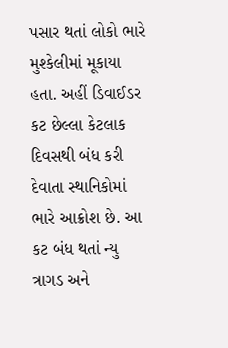પસાર થતાં લોકો ભારે મુશ્કેલીમાં મૂકાયા હતા. અહીં ડિવાઈડર કટ છેલ્લા કેટલાક દિવસથી બંધ કરી દેવાતા સ્થાનિકોમાં ભારે આક્રોશ છે. આ કટ બંધ થતાં ન્યુ ત્રાગડ અને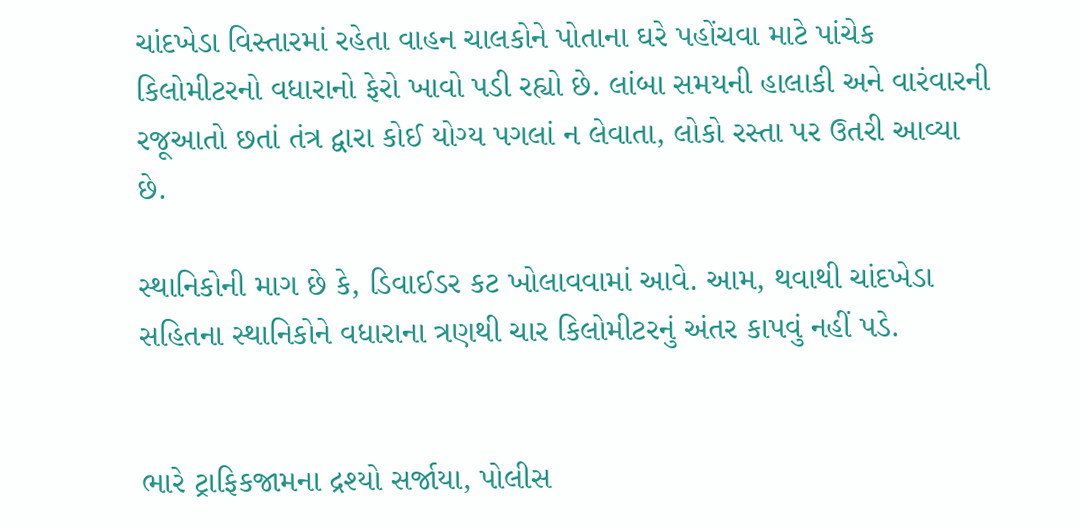ચાંદખેડા વિસ્તારમાં રહેતા વાહન ચાલકોને પોતાના ઘરે પહોંચવા માટે પાંચેક કિલોમીટરનો વધારાનો ફેરો ખાવો પડી રહ્યો છે. લાંબા સમયની હાલાકી અને વારંવારની રજૂઆતો છતાં તંત્ર દ્વારા કોઈ યોગ્ય પગલાં ન લેવાતા, લોકો રસ્તા પર ઉતરી આવ્યા છે.

સ્થાનિકોની માગ છે કે, ડિવાઈડર કટ ખોલાવવામાં આવે. આમ, થવાથી ચાંદખેડા સહિતના સ્થાનિકોને વધારાના ત્રણથી ચાર કિલોમીટરનું અંતર કાપવું નહીં પડે.


ભારે ટ્રાફિકજામના દ્રશ્યો સર્જાયા, પોલીસ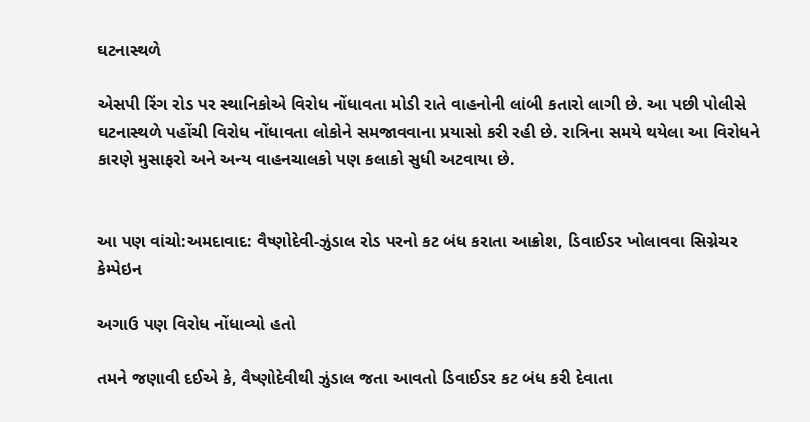ઘટનાસ્થળે

એસપી રિંગ રોડ પર સ્થાનિકોએ વિરોધ નોંધાવતા મોડી રાતે વાહનોની લાંબી કતારો લાગી છે. આ પછી પોલીસે ઘટનાસ્થળે પહોંચી વિરોધ નોંધાવતા લોકોને સમજાવવાના પ્રયાસો કરી રહી છે. રાત્રિના સમયે થયેલા આ વિરોધને કારણે મુસાફરો અને અન્ય વાહનચાલકો પણ કલાકો સુધી અટવાયા છે.


આ પણ વાંચો:અમદાવાદ: વૈષ્ણોદેવી-ઝુંડાલ રોડ પરનો કટ બંધ કરાતા આક્રોશ, ડિવાઈડર ખોલાવવા સિગ્નેચર કેમ્પેઇન

અગાઉ પણ વિરોધ નોંધાવ્યો હતો

તમને જણાવી દઈએ કે, વૈષ્ણોદેવીથી ઝુંડાલ જતા આવતો ડિવાઈડર કટ બંધ કરી દેવાતા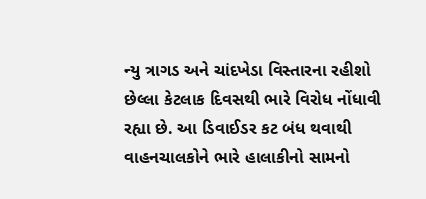ન્યુ ત્રાગડ અને ચાંદખેડા વિસ્તારના રહીશો છેલ્લા કેટલાક દિવસથી ભારે વિરોધ નોંધાવી રહ્યા છે. આ ડિવાઈડર કટ બંધ થવાથી વાહનચાલકોને ભારે હાલાકીનો સામનો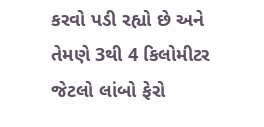કરવો પડી રહ્યો છે અને તેમણે 3થી 4 કિલોમીટર જેટલો લાંબો ફેરો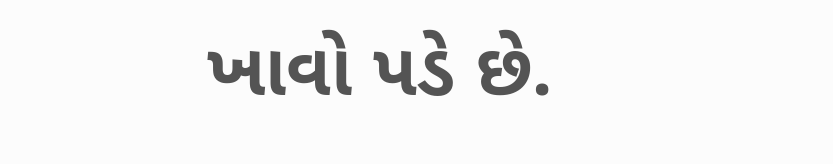ખાવો પડે છે.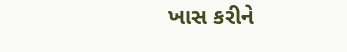ખાસ કરીને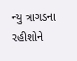ન્યુ ત્રાગડના રહીશોને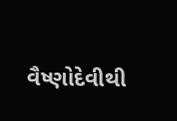વૈષ્ણોદેવીથી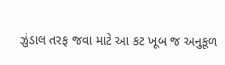ઝુંડાલ તરફ જવા માટે આ કટ ખૂબ જ અનુકૂળ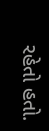રહેતો હતો.